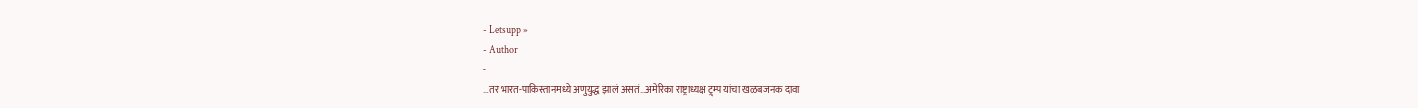- Letsupp »
- Author
-
…तर भारत-पाकिस्तानमध्ये अणुयुद्ध झालं असतं…अमेरिका राष्ट्राध्यक्ष ट्र्म्प यांचा खळबजनक दावा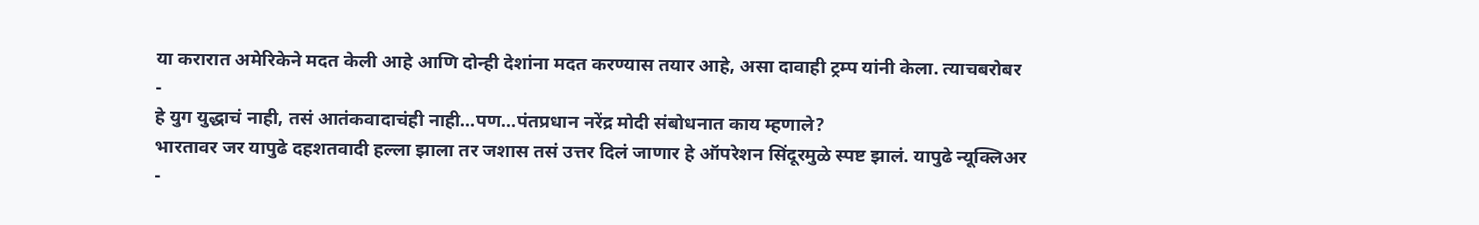या करारात अमेरिकेने मदत केली आहे आणि दोन्ही देशांना मदत करण्यास तयार आहे, असा दावाही ट्रम्प यांनी केला. त्याचबरोबर
-
हे युग युद्धाचं नाही, तसं आतंकवादाचंही नाही…पण…पंतप्रधान नरेंद्र मोदी संबोधनात काय म्हणाले?
भारतावर जर यापुढे दहशतवादी हल्ला झाला तर जशास तसं उत्तर दिलं जाणार हे ऑपरेशन सिंदूरमुळे स्पष्ट झालं. यापुढे न्यूक्लिअर
-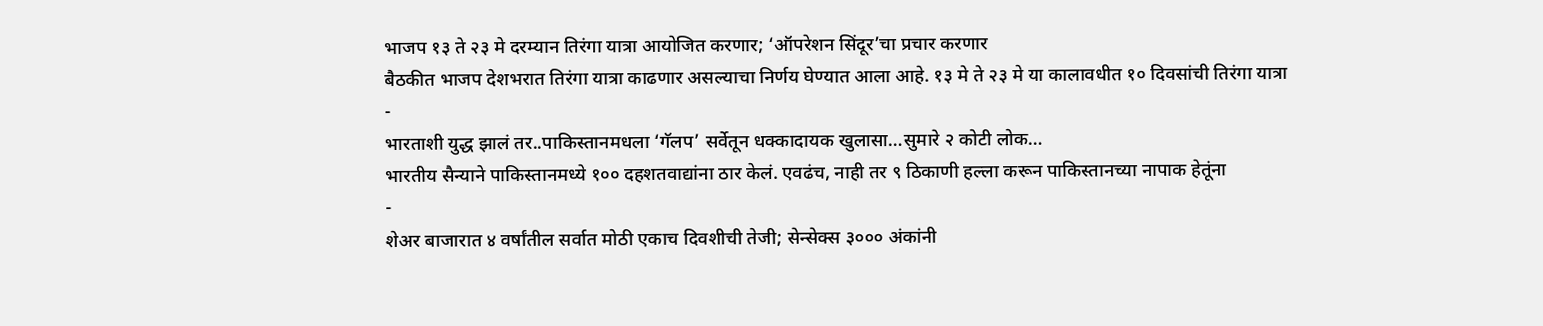भाजप १३ ते २३ मे दरम्यान तिरंगा यात्रा आयोजित करणार; ‘ऑपरेशन सिंदूर’चा प्रचार करणार
बैठकीत भाजप देशभरात तिरंगा यात्रा काढणार असल्याचा निर्णय घेण्यात आला आहे. १३ मे ते २३ मे या कालावधीत १० दिवसांची तिरंगा यात्रा
-
भारताशी युद्ध झालं तर..पाकिस्तानमधला ‘गॅलप’ सर्वेतून धक्कादायक खुलासा…सुमारे २ कोटी लोक…
भारतीय सैन्याने पाकिस्तानमध्ये १०० दहशतवाद्यांना ठार केलं. एवढंच, नाही तर ९ ठिकाणी हल्ला करून पाकिस्तानच्या नापाक हेतूंना
-
शेअर बाजारात ४ वर्षांतील सर्वात मोठी एकाच दिवशीची तेजी; सेन्सेक्स ३००० अंकांनी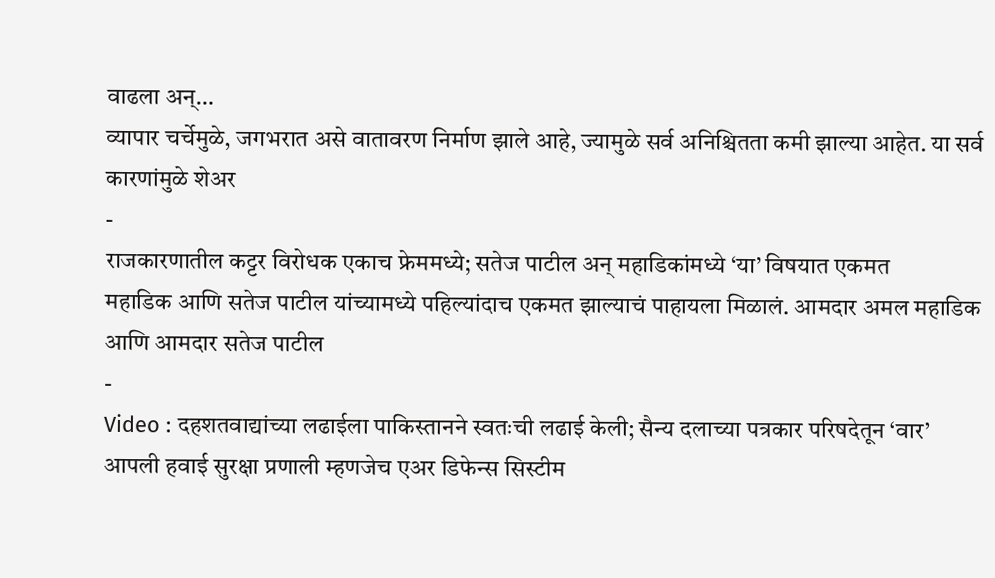वाढला अन्…
व्यापार चर्चेमुळे, जगभरात असे वातावरण निर्माण झाले आहे, ज्यामुळे सर्व अनिश्चितता कमी झाल्या आहेत. या सर्व कारणांमुळे शेअर
-
राजकारणातील कट्टर विरोधक एकाच फ्रेममध्ये; सतेज पाटील अन् महाडिकांमध्ये ‘या’ विषयात एकमत
महाडिक आणि सतेज पाटील यांच्यामध्ये पहिल्यांदाच एकमत झाल्याचं पाहायला मिळालं. आमदार अमल महाडिक आणि आमदार सतेज पाटील
-
Video : दहशतवाद्यांच्या लढाईला पाकिस्तानने स्वतःची लढाई केली; सैन्य दलाच्या पत्रकार परिषदेतून ‘वार’
आपली हवाई सुरक्षा प्रणाली म्हणजेच एअर डिफेन्स सिस्टीम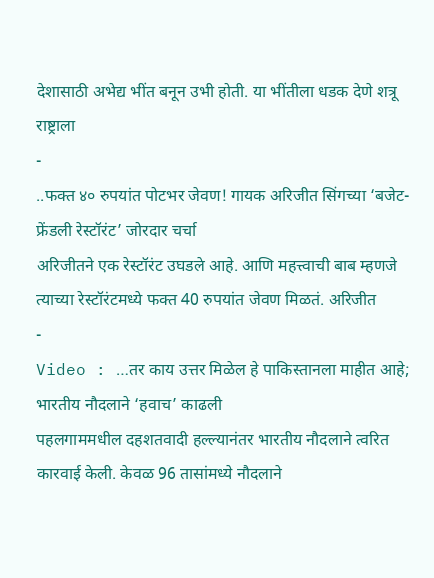देशासाठी अभेद्य भींत बनून उभी होती. या भींतीला धडक देणे शत्रू राष्ट्राला
-
..फक्त ४० रुपयांत पोटभर जेवण! गायक अरिजीत सिंगच्या ‘बजेट-फ्रेंडली रेस्टॉरंट’ जोरदार चर्चा
अरिजीतने एक रेस्टॉरंट उघडले आहे. आणि महत्त्वाची बाब म्हणजे त्याच्या रेस्टॉरंटमध्ये फक्त 40 रुपयांत जेवण मिळतं. अरिजीत
-
Video : …तर काय उत्तर मिळेल हे पाकिस्तानला माहीत आहे; भारतीय नौदलाने ‘हवाच’ काढली
पहलगाममधील दहशतवादी हल्ल्यानंतर भारतीय नौदलाने त्वरित कारवाई केली. केवळ 96 तासांमध्ये नौदलाने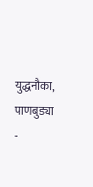युद्धनौका, पाणबुड्या
-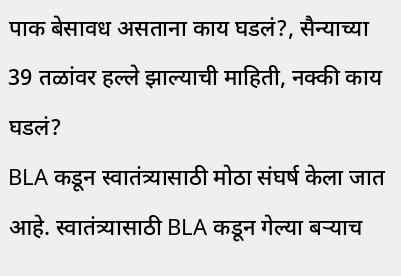पाक बेसावध असताना काय घडलं?, सैन्याच्या 39 तळांवर हल्ले झाल्याची माहिती, नक्की काय घडलं?
BLA कडून स्वातंत्र्यासाठी मोठा संघर्ष केला जात आहे. स्वातंत्र्यासाठी BLA कडून गेल्या बऱ्याच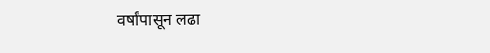वर्षांपासून लढा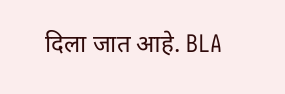दिला जात आहे. BLA